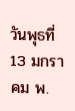วันพุธที่ 13 มกราคม พ.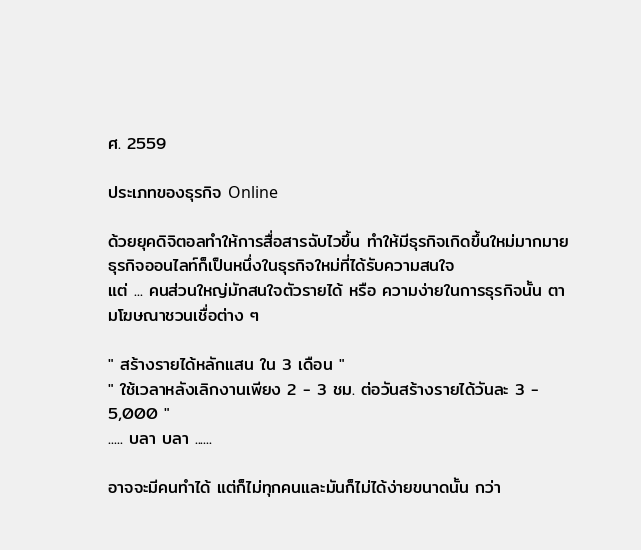ศ. 2559

ประเภทของธุรกิจ Online

ด้วยยุคดิจิตอลทำให้การสื่อสารฉับไวขึ้น ทำให้มีธุรกิจเกิดขึ้นใหม่มากมาย
ธุรกิจออนไลท์ก็เป็นหนึ่งในธุรกิจใหม่ที่ได้รับความสนใจ
แต่ ... คนส่วนใหญ่มักสนใจตัวรายได้ หรือ ความง่ายในการธุรกิจนั้น ตามโฆษณาชวนเชื่อต่าง ๆ

" สร้างรายได้หลักแสน ใน 3 เดือน "
" ใช้เวลาหลังเลิกงานเพียง 2 - 3 ชม. ต่อวันสร้างรายได้วันละ 3 - 5,000 "
..... บลา บลา ......

อาจจะมีคนทำได้ แต่ก็ไม่ทุกคนและมันก็ไม่ได้ง่ายขนาดนั้น กว่า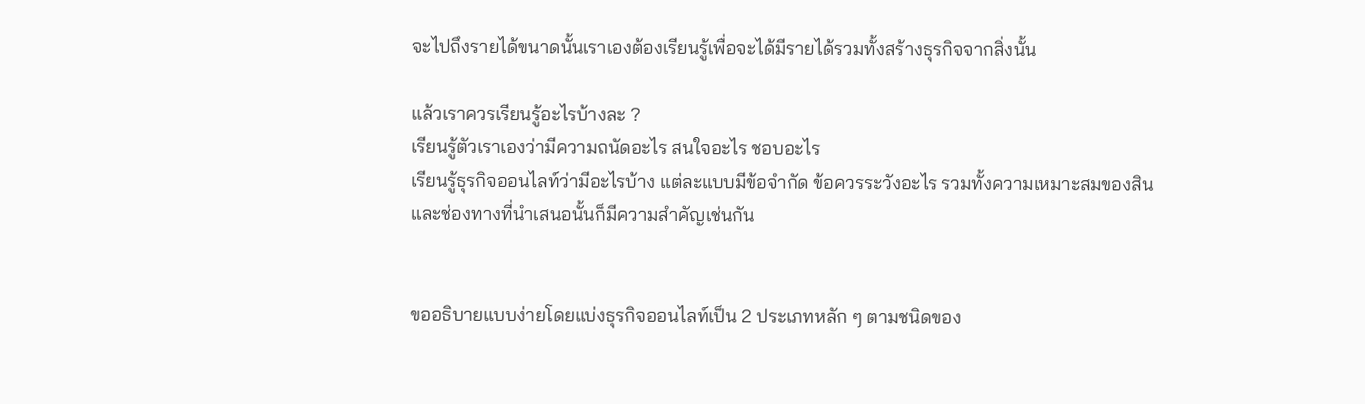จะไปถึงรายได้ขนาดนั้นเราเองต้องเรียนรู้เพื่อจะได้มีรายได้รวมทั้งสร้างธุรกิจจากสิ่งนั้น

แล้วเราควรเรียนรู้อะไรบ้างละ ?
เรียนรู้ตัวเราเองว่ามีความถนัดอะไร สนใจอะไร ชอบอะไร
เรียนรู้ธุรกิจออนไลท์ว่ามีอะไรบ้าง แต่ละแบบมีข้อจำกัด ข้อควรระวังอะไร รวมทั้งความเหมาะสมของสินและช่องทางที่นำเสนอนั้นก็มีความสำคัญเช่นกัน


ขออธิบายแบบง่ายโดยแบ่งธุรกิจออนไลท์เป็น 2 ประเภทหลัก ๆ ตามชนิดของ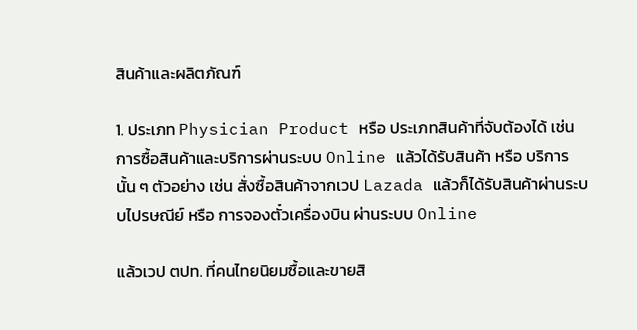สินค้าและผลิตภัณฑ์

1. ประเภท Physician Product หรือ ประเภทสินค้าที่จับต้องได้ เช่น การซื้อสินค้าและบริการผ่านระบบ Online แล้วได้รับสินค้า หรือ บริการนั้น ๆ ตัวอย่าง เช่น สั่งซื้อสินค้าจากเวป Lazada แล้วก็ได้รับสินค้าผ่านระบบไปรษณีย์ หรือ การจองตั๋วเครื่องบิน ผ่านระบบ Online

แล้วเวป ตปท. ที่คนไทยนิยมซื้อและขายสิ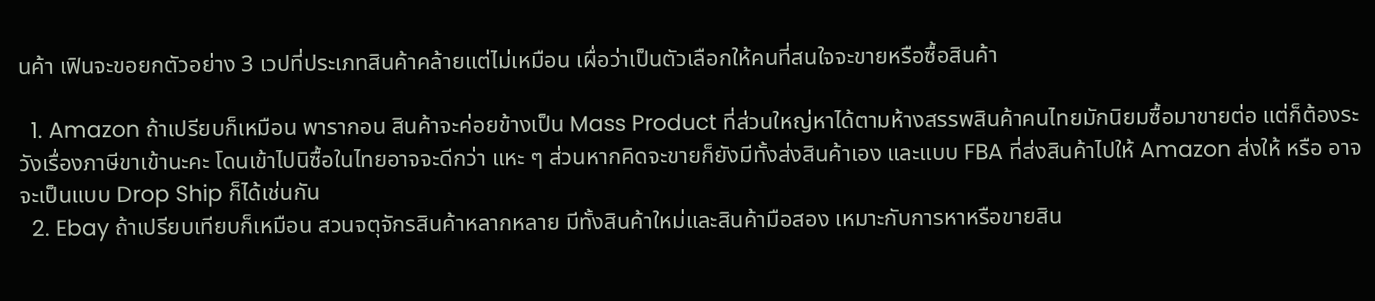นค้า เฟินจะขอยกตัวอย่าง 3 เวปที่ประเภทสินค้าคล้ายแต่ไม่เหมือน เผื่อว่าเป็นตัวเลือกให้คนที่สนใจจะขายหรือซื้อสินค้า

  1. Amazon ถ้าเปรียบก็เหมือน พารากอน สินค้าจะค่อยข้างเป็น Mass Product ที่ส่วนใหญ่หาได้ตามห้างสรรพสินค้าคนไทยมักนิยมซื้อมาขายต่อ แต่ก็ต้องระวังเรื่องภาษีขาเข้านะคะ โดนเข้าไปนิซื้อในไทยอาจจะดีกว่า แหะ ๆ ส่วนหากคิดจะขายก็ยังมีทั้งส่งสินค้าเอง และแบบ FBA ที่ส่งสินค้าไปให้ Amazon ส่งให้ หรือ อาจจะเป็นแบบ Drop Ship ก็ได้เช่นกัน
  2. Ebay ถ้าเปรียบเทียบก็เหมือน สวนจตุจักรสินค้าหลากหลาย มีทั้งสินค้าใหม่และสินค้ามือสอง เหมาะกับการหาหรือขายสิน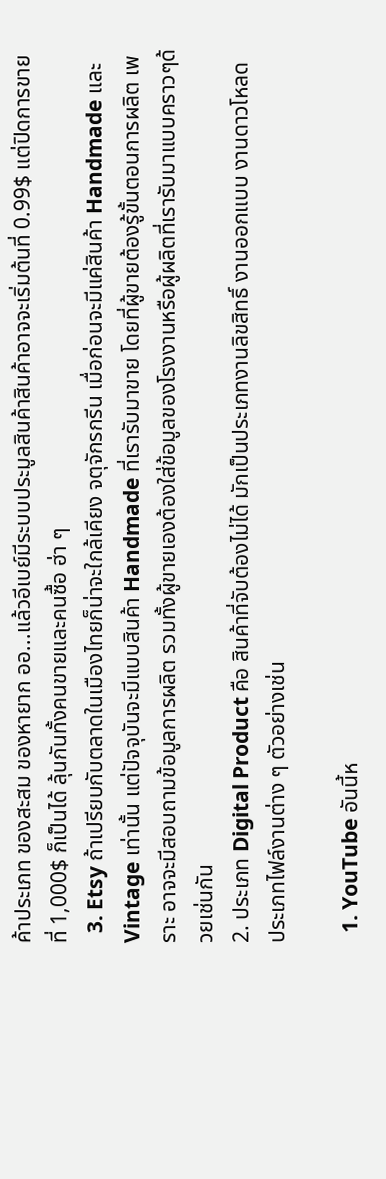ค้าประเภท ของสะสม ของหายาก ออ...แล้วอีเบย์มีระบบประมูลสินค้าสินค้าอาจจะเริ่มต้นที่ 0.99$ แต่ปิดการขายที่ 1,000$ ก็เป็นได้ ลุ้นกันทั้งคนขายและคนซื้อ ฮ่า ๆ
  3. Etsy ถ้าเปรียบกับตลาดในเมืองไทยก็น่าจะใกล้เคียง จตุจักรกรีน เมื่อก่อนจะมีแค่สินค้า Handmade และ Vintage เท่านั้น แต่ปัจจุบันจะมีแบบสินค้า Handmade ที่เรารับมาขาย โดยที่ผู้ขายต้องรู้ขั้นตอนการผลิต เพราะ อาจจะมีสอบถามข้อมูลการผลิต รวมทั้งผู้ขายเองต้องใส่ข้อมูลของโรงงานหรือผู้ผลิตที่เรารับมาแบบคราวๆด้วยเช่นกัน
2. ประเภท Digital Product คือ สินค้าที่จับต้องไม่ได้ มักเป็นประเภทงานลิขสิทธิ์ งานออกแบบ งานดาวโหลด ประเภทไฟล์งานต่าง ๆ ตัวอย่างเช่น

  1. YouTube อันนี้ห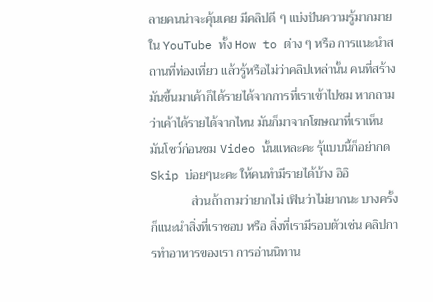ลายคนน่าจะคุ้นเคย มีคลิปดี ๆ แบ่งปันความรู้มากมายใน YouTube ทั้ง How to ต่าง ๆ หรือ การแนะนำสถานที่ท่องเที่ยว แล้วรู้หรือไม่ว่าคลิปเหล่านั้น คนที่สร้างมันขึ้นมาเค้าก็ได้รายได้จากการที่เราเข้าไปชม หากถามว่าเค้าได้รายได้จากไหน มันก็มาจากโฆษณาที่เราเห็นมันโชว์ก่อนชม Video นั้นแหละคะ รุ้แบบนี้ก็อย่ากด Skip บ่อยๆนะคะ ให้คนทำมีรายได้บ้าง อิอิ
             ส่วนถ้าถามว่ายากไม่ เฟินว่าไม่ยากนะ บางครั้งก็แนะนำสิ่งที่เราชอบ หรือ สิ่งที่เรามีรอบตัวเช่น คลิปการทำอาหารของเรา การอ่านนิทาน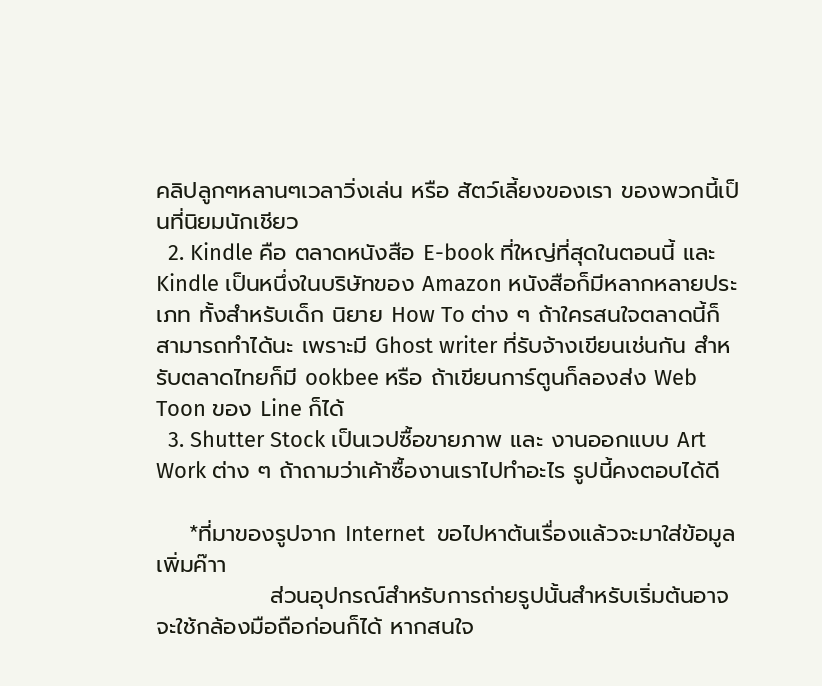คลิปลูกๆหลานๆเวลาวิ่งเล่น หรือ สัตว์เลี้ยงของเรา ของพวกนี้เป็นที่นิยมนักเชียว
  2. Kindle คือ ตลาดหนังสือ E-book ที่ใหญ่ที่สุดในตอนนี้ และ Kindle เป็นหนึ่งในบริษัทของ Amazon หนังสือก็มีหลากหลายประเภท ทั้งสำหรับเด็ก นิยาย How To ต่าง ๆ ถ้าใครสนใจตลาดนี้ก็สามารถทำได้นะ เพราะมี Ghost writer ที่รับจ้างเขียนเช่นกัน สำหรับตลาดไทยก็มี ookbee หรือ ถ้าเขียนการ์ตูนก็ลองส่ง Web Toon ของ Line ก็ได้
  3. Shutter Stock เป็นเวปซื้อขายภาพ และ งานออกแบบ Art Work ต่าง ๆ ถ้าถามว่าเค้าซื้องานเราไปทำอะไร รูปนี้คงตอบได้ดี

    *ที่มาของรูปจาก Internet  ขอไปหาต้นเรื่องแล้วจะมาใส่ข้อมูลเพิ่มค๊าา
              ส่วนอุปกรณ์สำหรับการถ่ายรูปนั้นสำหรับเริ่มต้นอาจจะใช้กล้องมือถือก่อนก็ได้ หากสนใจ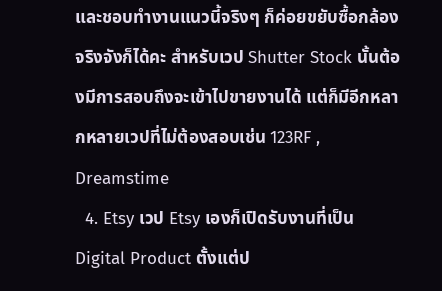และชอบทำงานแนวนี้จริงๆ ก็ค่อยขยับซื้อกล้องจริงจังก็ได้คะ สำหรับเวป Shutter Stock นั้นต้องมีการสอบถึงจะเข้าไปขายงานได้ แต่ก็มีอีกหลากหลายเวปที่ไม่ต้องสอบเช่น 123RF , Dreamstime
  4. Etsy เวป Etsy เองก็เปิดรับงานที่เป็น Digital Product ตั้งแต่ป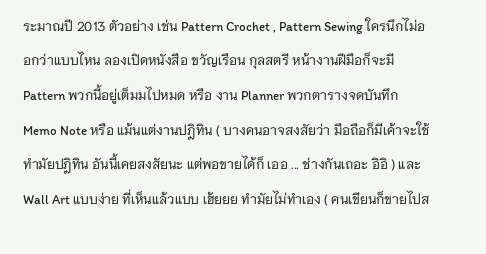ระมาณปี 2013 ตัวอย่าง เช่น Pattern Crochet , Pattern Sewing ใครนึกไม่ออกว่าแบบไหน ลองเปิดหนังสือ ขวัญเรือน กุลสตรี หน้างานฝีมือก็จะมี Pattern พวกนี้อยู่เต็มมไปหมด หรือ งาน Planner พวกตารางจดบันทึก Memo Note หรือ แม้นแต่งานปฎิทิน ( บางคนอาจสงสัยว่า มือถือก็มีเค้าจะใช้ทำมัยปฎิทิน อันนี้เคยสงสัยนะ แต่พอขายได้ก็ เออ ... ช่างกันเถอะ อิอิ ) และ Wall Art แบบง่าย ที่เห็นแล้วแบบ เฮ้ยยย ทำมัยไม่ทำเอง ( คนเขียนก็ขายไปส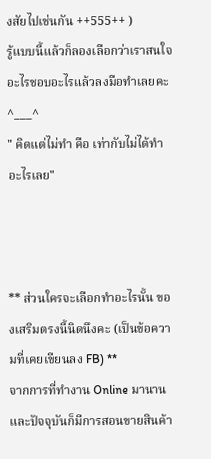งสัยไปเช่นกัน ++555++ )
รู้แบบนี้แล้วก็ลองเลือกว่าเราสนใจอะไรชอบอะไรแล้วลงมือทำเลยคะ ^___^
" คิดแต่ไม่ทำ คือ เท่ากับไม่ได้ทำอะไรเลย"



** ส่วนใครจะเลือกทำอะไรนั้น ของเสริมตรงนี้นิดนึงคะ (เป็นข้อความที่เคยเขียนลง FB) **
จากการที่ทำงาน Online มานานและปัจจุบันก็มีการสอนขายสินค้า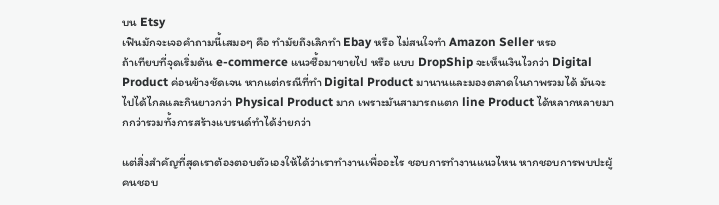บน Etsy
เฟินมักจะเจอคำถามนี้เสมอๆ คือ ทำมัยถึงเลิกทำ Ebay หรือ ไม่สนใจทำ Amazon Seller หรอ
ถ้าเทียบที่จุดเริ่มต้น e-commerce แนวซื้อมาขายไป หรือ แบบ DropShip จะเห็นเงินไวกว่า Digital Product ค่อนข้างชัดเจน หากแต่กรณีที่ทำ Digital Product มานานและมองตลาดในภาพรวมได้ มันจะไปได้ไกลและกินยาวกว่า Physical Product มาก เพราะมันสามารถแตก line Product ได้หลากหลายมากกว่ารวมทั้งการสร้างแบรนด์ทำได้ง่ายกว่า

แต่สิ่งสำคัญที่สุดเราต้องตอบตัวเองให้ได้ว่าเราทำงานเพื่ออะไร ชอบการทำงานแนวไหน หากชอบการพบปะผู้คนชอบ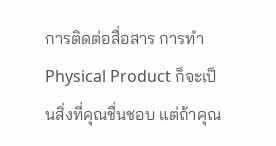การติดต่อสื่อสาร การทำ Physical Product ก็จะเป็นสิ่งที่คุณชื่นชอบ แต่ถ้าคุณ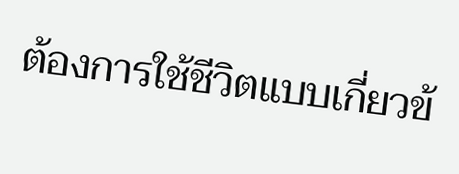ต้องการใช้ชีวิตแบบเกี่ยวข้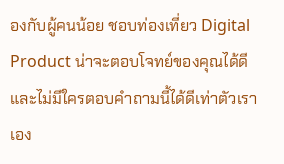องกับผู้คนน้อย ชอบท่องเที่ยว Digital Product น่าจะตอบโจทย์ของคุณได้ดี และไม่มีใครตอบคำถามนี้ได้ดีเท่าตัวเราเอง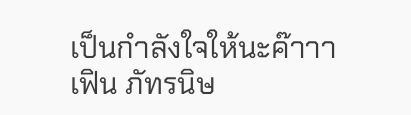เป็นกำลังใจให้นะค๊าาา
เฟิน ภัทรนิษ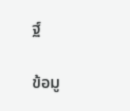ฐ์

ข้อมู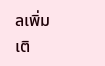ลเพิ่มเติ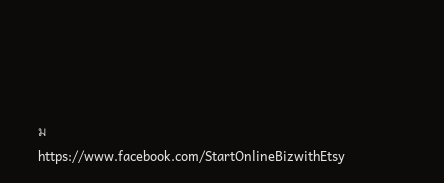ม
https://www.facebook.com/StartOnlineBizwithEtsy